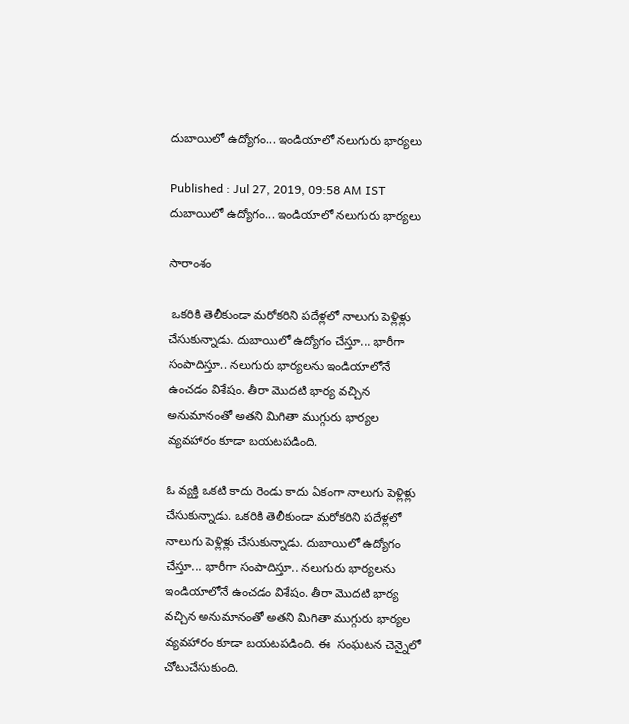దుబాయిలో ఉద్యోగం... ఇండియాలో నలుగురు భార్యలు

Published : Jul 27, 2019, 09:58 AM IST
దుబాయిలో ఉద్యోగం... ఇండియాలో నలుగురు భార్యలు

సారాంశం

 ఒకరికి తెలీకుండా మరోకరిని పదేళ్లలో నాలుగు పెళ్లిళ్లు చేసుకున్నాడు. దుబాయిలో ఉద్యోగం చేస్తూ... భారీగా సంపాదిస్తూ.. నలుగురు భార్యలను ఇండియాలోనే ఉంచడం విశేషం. తీరా మొదటి భార్య వచ్చిన అనుమానంతో అతని మిగితా ముగ్గురు భార్యల వ్యవహారం కూడా బయటపడింది.

ఓ వ్యక్తి ఒకటి కాదు రెండు కాదు ఏకంగా నాలుగు పెళ్లిళ్లు  చేసుకున్నాడు. ఒకరికి తెలీకుండా మరోకరిని పదేళ్లలో నాలుగు పెళ్లిళ్లు చేసుకున్నాడు. దుబాయిలో ఉద్యోగం చేస్తూ... భారీగా సంపాదిస్తూ.. నలుగురు భార్యలను ఇండియాలోనే ఉంచడం విశేషం. తీరా మొదటి భార్య వచ్చిన అనుమానంతో అతని మిగితా ముగ్గురు భార్యల వ్యవహారం కూడా బయటపడింది. ఈ  సంఘటన చెన్నైలో చోటుచేసుకుంది.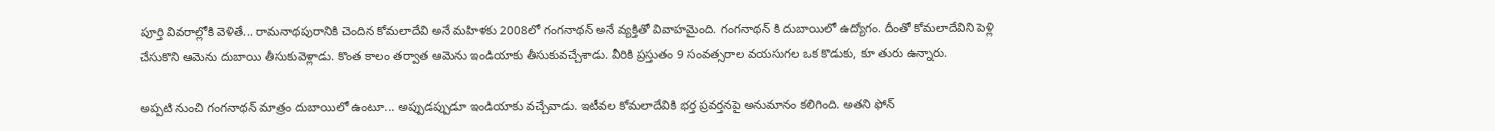పూర్తి వివరాల్లోకి వెళితే... రామనాథపురానికి చెందిన కోమలాదేవి అనే మహిళకు 2008లో గంగనాథన్ అనే వ్యక్తితో వివాహమైంది. గంగనాథన్ కి దుబాయిలో ఉద్యోగం. దీంతో కోమలాదేవిని పెళ్లి చేసుకొని ఆమెను దుబాయి తీసుకువెళ్లాడు. కొంత కాలం తర్వాత ఆమెను ఇండియాకు తీసుకువచ్చేశాడు. వీరికి ప్రస్తుతం 9 సంవత్సరాల వయసుగల ఒక కొడుకు, కూ తురు ఉన్నారు.

అప్పటి నుంచి గంగనాథన్ మాత్రం దుబాయిలో ఉంటూ... అప్పుడప్పుడూ ఇండియాకు వచ్చేవాడు. ఇటీవల కోమలాదేవికి భర్త ప్రవర్తనపై అనుమానం కలిగింది. అతని ఫోన్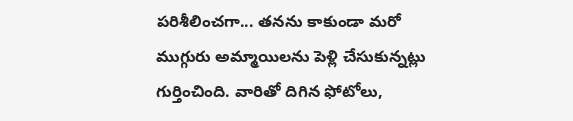పరిశీలించగా... తనను కాకుండా మరో ముగ్గురు అమ్మాయిలను పెళ్లి చేసుకున్నట్లు గుర్తించింది. వారితో దిగిన ఫోటోలు,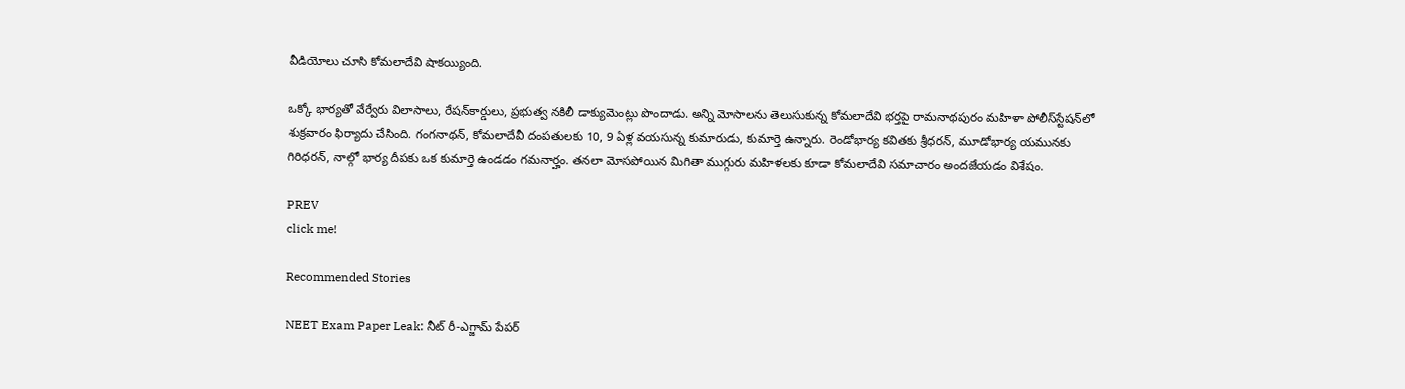వీడియోలు చూసి కోమలాదేవి షాకయ్యింది.

ఒక్కో భార్యతో వేర్వేరు విలాసాలు, రేషన్‌కార్డులు, ప్రభుత్వ నకిలీ డాక్యుమెంట్లు పొందాడు. అన్ని మోసాలను తెలుసుకున్న కోమలాదేవి భర్తపై రామనాథపురం మహిళా పోలీస్‌స్టేషన్‌లో శుక్రవారం ఫిర్యాదు చేసింది. గంగనాథన్, కోమలాదేవీ దంపతులకు 10, 9 ఏళ్ల వయసున్న కుమారుడు, కుమార్తె ఉన్నారు. రెండోభార్య కవితకు శ్రీధరన్, మూడోభార్య యమునకు గిరిధరన్, నాల్గో భార్య దీపకు ఒక కుమార్తె ఉండడం గమనార్హం. తనలా మోసపోయిన మిగితా ముగ్గురు మహిళలకు కూడా కోమలాదేవి సమాచారం అందజేయడం విశేషం.

PREV
click me!

Recommended Stories

NEET Exam Paper Leak: నీట్ రీ-ఎగ్జామ్ పేప‌ర్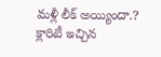మ‌ళ్లీ లీక్ అయ్యిందా.? క్లారిటీ ఇచ్చిన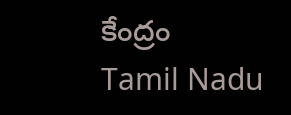కేంద్రం
Tamil Nadu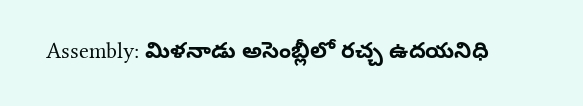Assembly: మిళనాడు అసెంబ్లీలో రచ్చ ఉదయనిధి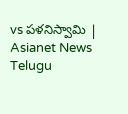vs పళనిస్వామి | Asianet News Telugu